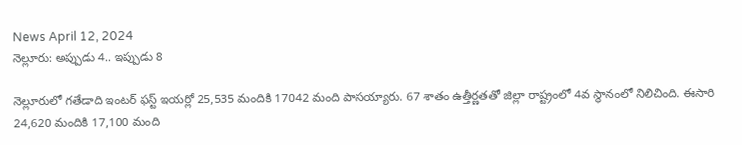News April 12, 2024
నెల్లూరు: అప్పుడు 4.. ఇప్పుడు 8

నెల్లూరులో గతేడాది ఇంటర్ ఫస్ట్ ఇయర్లో 25,535 మందికి 17042 మంది పాసయ్యారు. 67 శాతం ఉత్తీర్ణతతో జిల్లా రాష్ట్రంలో 4వ స్థానంలో నిలిచింది. ఈసారి 24,620 మందికి 17,100 మంది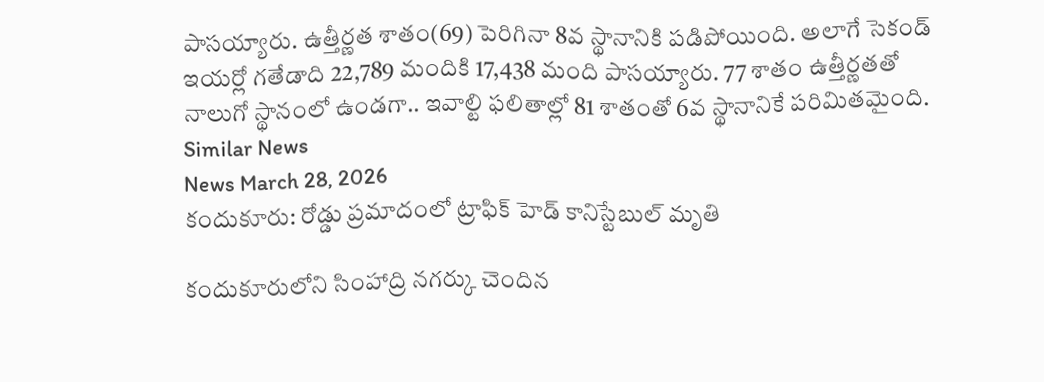పాసయ్యారు. ఉత్తీర్ణత శాతం(69) పెరిగినా 8వ స్థానానికి పడిపోయింది. అలాగే సెకండ్ ఇయర్లో గతేడాది 22,789 మందికి 17,438 మంది పాసయ్యారు. 77 శాతం ఉత్తీర్ణతతో నాలుగో స్థానంలో ఉండగా.. ఇవాల్టి ఫలితాల్లో 81 శాతంతో 6వ స్థానానికే పరిమితమైంది.
Similar News
News March 28, 2026
కందుకూరు: రోడ్డు ప్రమాదంలో ట్రాఫిక్ హెడ్ కానిస్టేబుల్ మృతి

కందుకూరులోని సింహాద్రి నగర్కు చెందిన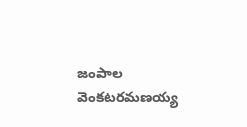జంపాల వెంకటరమణయ్య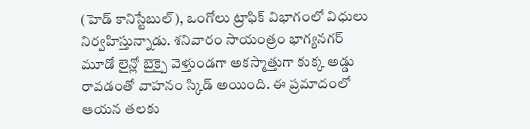(హెడ్ కానిస్టేబుల్), ఒంగోలు ట్రాఫిక్ విభాగంలో విధులు నిర్వహిస్తున్నాడు. శనివారం సాయంత్రం భాగ్యనగర్ మూడో లైన్లో బైక్పై వెళ్తుండగా అకస్మాత్తుగా కుక్క అడ్డు రావడంతో వాహనం స్కిడ్ అయింది. ఈ ప్రమాదంలో ఆయన తలకు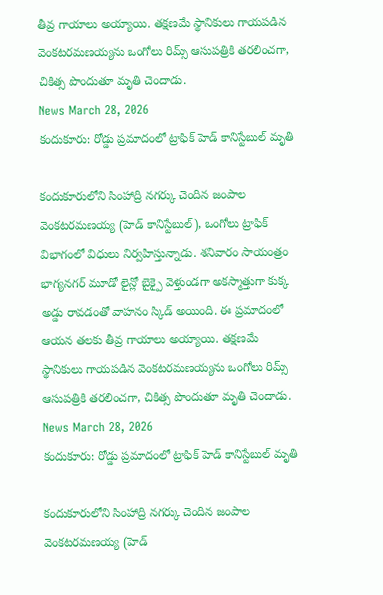తీవ్ర గాయాలు అయ్యాయి. తక్షణమే స్థానికులు గాయపడిన వెంకటరమణయ్యను ఒంగోలు రిమ్స్ ఆసుపత్రికి తరలించగా, చికిత్స పొందుతూ మృతి చెందాడు.
News March 28, 2026
కందుకూరు: రోడ్డు ప్రమాదంలో ట్రాఫిక్ హెడ్ కానిస్టేబుల్ మృతి

కందుకూరులోని సింహాద్రి నగర్కు చెందిన జంపాల వెంకటరమణయ్య (హెడ్ కానిస్టేబుల్), ఒంగోలు ట్రాఫిక్ విభాగంలో విధులు నిర్వహిస్తున్నాడు. శనివారం సాయంత్రం భాగ్యనగర్ మూడో లైన్లో బైక్పై వెళ్తుండగా అకస్మాత్తుగా కుక్క అడ్డు రావడంతో వాహనం స్కిడ్ అయింది. ఈ ప్రమాదంలో ఆయన తలకు తీవ్ర గాయాలు అయ్యాయి. తక్షణమే స్థానికులు గాయపడిన వెంకటరమణయ్యను ఒంగోలు రిమ్స్ ఆసుపత్రికి తరలించగా, చికిత్స పొందుతూ మృతి చెందాడు.
News March 28, 2026
కందుకూరు: రోడ్డు ప్రమాదంలో ట్రాఫిక్ హెడ్ కానిస్టేబుల్ మృతి

కందుకూరులోని సింహాద్రి నగర్కు చెందిన జంపాల వెంకటరమణయ్య (హెడ్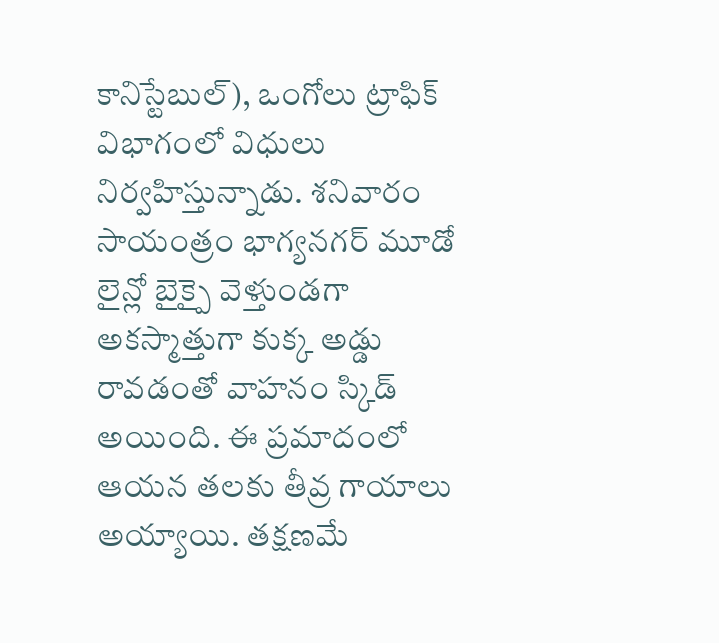కానిస్టేబుల్), ఒంగోలు ట్రాఫిక్ విభాగంలో విధులు నిర్వహిస్తున్నాడు. శనివారం సాయంత్రం భాగ్యనగర్ మూడో లైన్లో బైక్పై వెళ్తుండగా అకస్మాత్తుగా కుక్క అడ్డు రావడంతో వాహనం స్కిడ్ అయింది. ఈ ప్రమాదంలో ఆయన తలకు తీవ్ర గాయాలు అయ్యాయి. తక్షణమే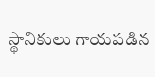స్థానికులు గాయపడిన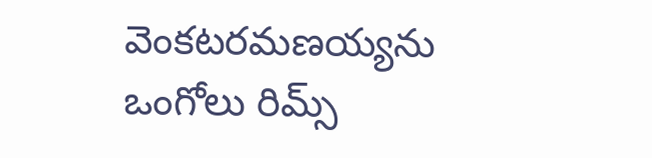వెంకటరమణయ్యను ఒంగోలు రిమ్స్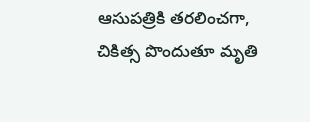ఆసుపత్రికి తరలించగా, చికిత్స పొందుతూ మృతి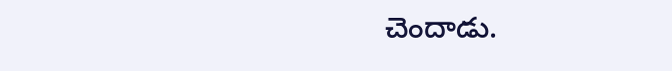చెందాడు.